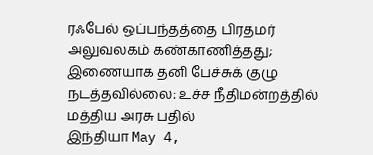ரஃபேல் ஒப்பந்தத்தை பிரதமர் அலுவலகம் கண்காணித்தது; இணையாக தனி பேச்சுக் குழு நடத்தவில்லை: உச்ச நீதிமன்றத்தில் மத்திய அரசு பதில்
இந்தியா May 4,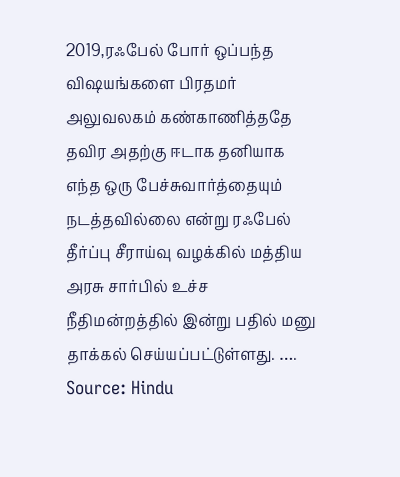2019,ரஃபேல் போர் ஒப்பந்த விஷயங்களை பிரதமர் அலுவலகம் கண்காணித்ததே தவிர அதற்கு ஈடாக தனியாக எந்த ஒரு பேச்சுவார்த்தையும் நடத்தவில்லை என்று ரஃபேல் தீர்ப்பு சீராய்வு வழக்கில் மத்திய அரசு சார்பில் உச்ச நீதிமன்றத்தில் இன்று பதில் மனு தாக்கல் செய்யப்பட்டுள்ளது. ….
Source: Hindu